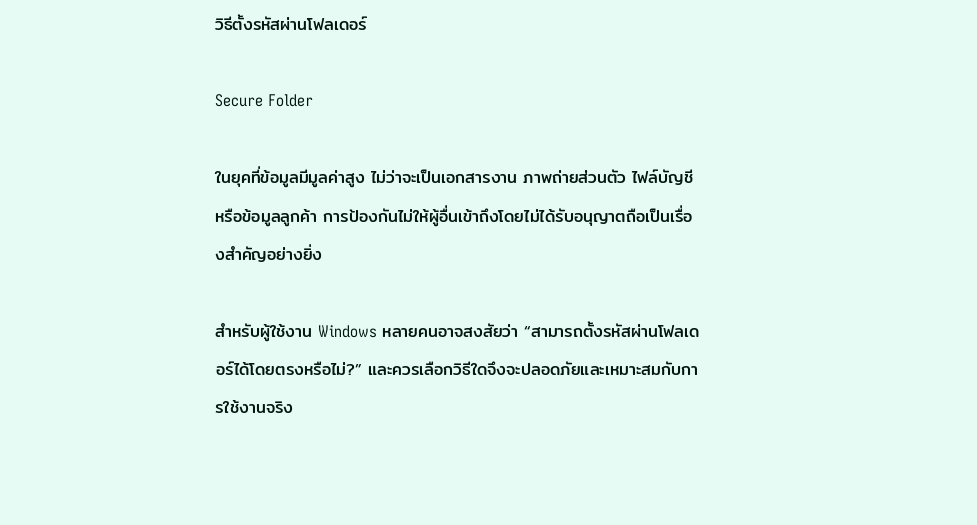วิธีตั้งรหัสผ่านโฟลเดอร์

Secure Folder

ในยุคที่ข้อมูลมีมูลค่าสูง ไม่ว่าจะเป็นเอกสารงาน ภาพถ่ายส่วนตัว ไฟล์บัญชี หรือข้อมูลลูกค้า การป้องกันไม่ให้ผู้อื่นเข้าถึงโดยไม่ได้รับอนุญาตถือเป็นเรื่องสำคัญอย่างยิ่ง

สำหรับผู้ใช้งาน Windows หลายคนอาจสงสัยว่า “สามารถตั้งรหัสผ่านโฟลเดอร์ได้โดยตรงหรือไม่?” และควรเลือกวิธีใดจึงจะปลอดภัยและเหมาะสมกับการใช้งานจริง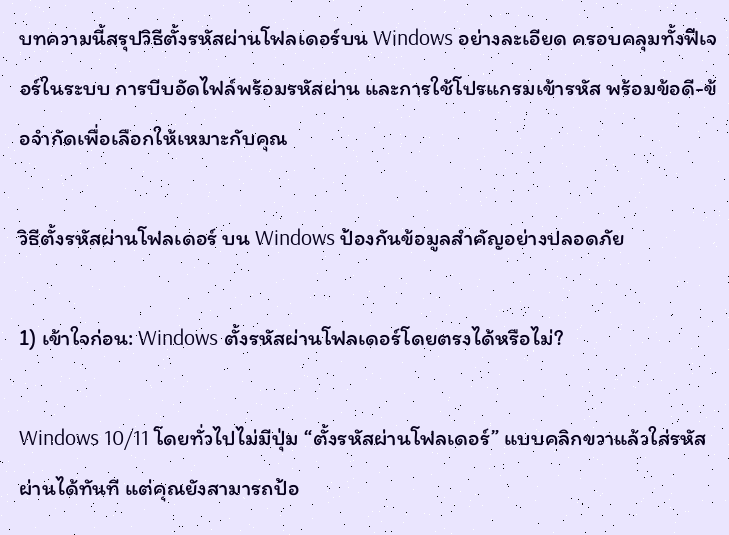บทความนี้สรุปวิธีตั้งรหัสผ่านโฟลเดอร์บน Windows อย่างละเอียด ครอบคลุมทั้งฟีเจอร์ในระบบ การบีบอัดไฟล์พร้อมรหัสผ่าน และการใช้โปรแกรมเข้ารหัส พร้อมข้อดี-ข้อจำกัดเพื่อเลือกให้เหมาะกับคุณ

วิธีตั้งรหัสผ่านโฟลเดอร์ บน Windows ป้องกันข้อมูลสำคัญอย่างปลอดภัย

1) เข้าใจก่อน: Windows ตั้งรหัสผ่านโฟลเดอร์โดยตรงได้หรือไม่?

Windows 10/11 โดยทั่วไปไม่มีปุ่ม “ตั้งรหัสผ่านโฟลเดอร์” แบบคลิกขวาแล้วใส่รหัสผ่านได้ทันที แต่คุณยังสามารถป้อ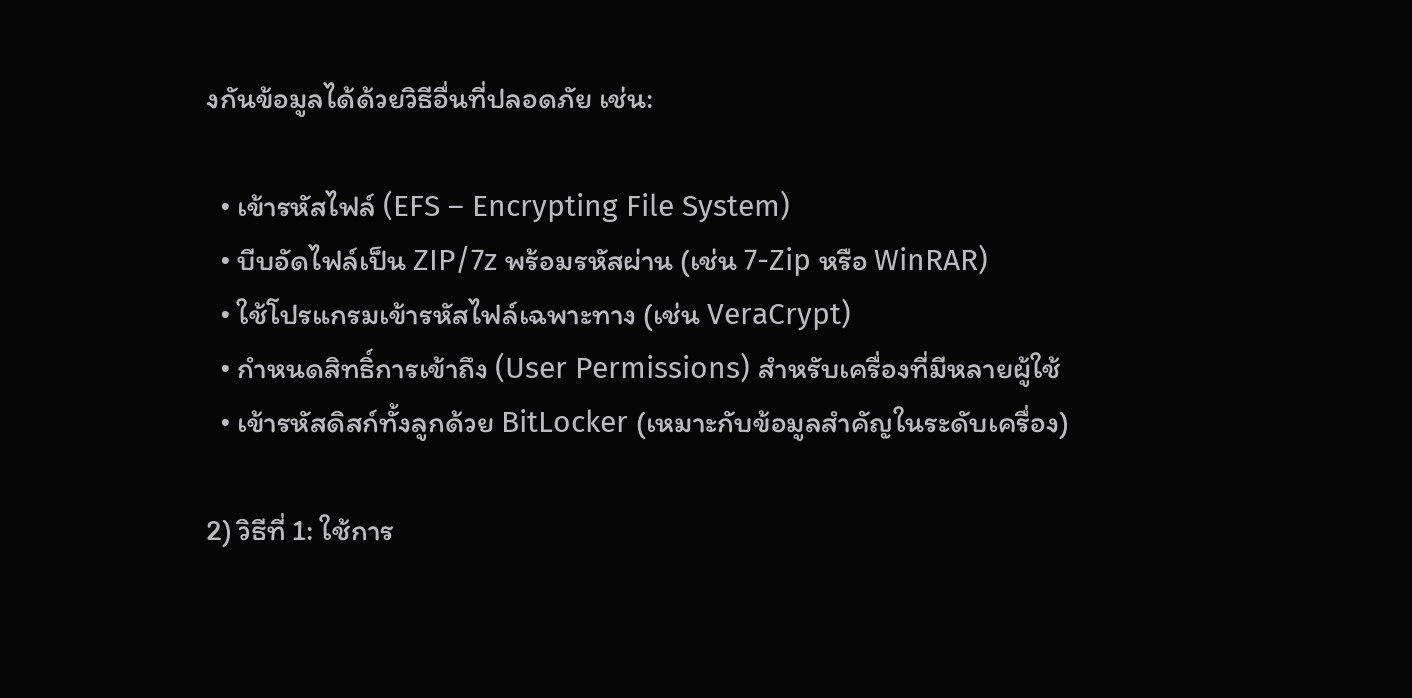งกันข้อมูลได้ด้วยวิธีอื่นที่ปลอดภัย เช่น:

  • เข้ารหัสไฟล์ (EFS – Encrypting File System)
  • บีบอัดไฟล์เป็น ZIP/7z พร้อมรหัสผ่าน (เช่น 7-Zip หรือ WinRAR)
  • ใช้โปรแกรมเข้ารหัสไฟล์เฉพาะทาง (เช่น VeraCrypt)
  • กำหนดสิทธิ์การเข้าถึง (User Permissions) สำหรับเครื่องที่มีหลายผู้ใช้
  • เข้ารหัสดิสก์ทั้งลูกด้วย BitLocker (เหมาะกับข้อมูลสำคัญในระดับเครื่อง)

2) วิธีที่ 1: ใช้การ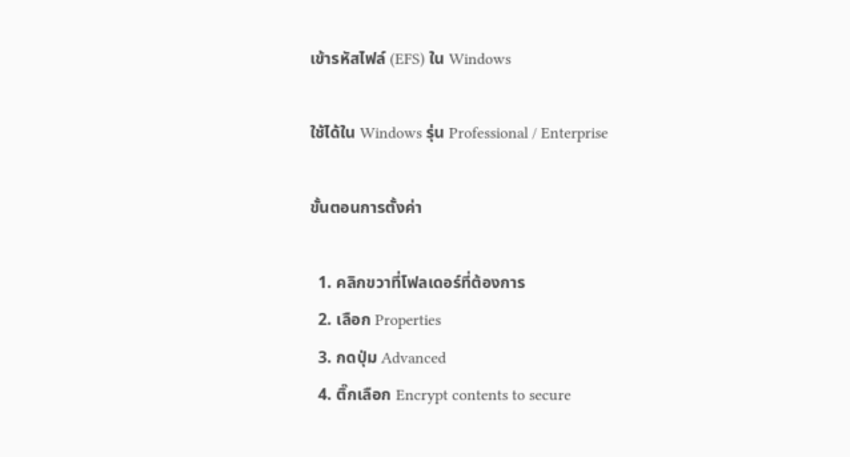เข้ารหัสไฟล์ (EFS) ใน Windows

ใช้ได้ใน Windows รุ่น Professional / Enterprise

ขั้นตอนการตั้งค่า

  1. คลิกขวาที่โฟลเดอร์ที่ต้องการ
  2. เลือก Properties
  3. กดปุ่ม Advanced
  4. ติ๊กเลือก Encrypt contents to secure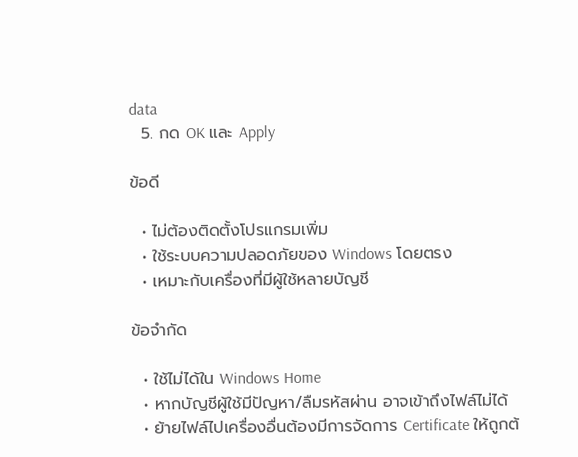data
  5. กด OK และ Apply

ข้อดี

  • ไม่ต้องติดตั้งโปรแกรมเพิ่ม
  • ใช้ระบบความปลอดภัยของ Windows โดยตรง
  • เหมาะกับเครื่องที่มีผู้ใช้หลายบัญชี

ข้อจำกัด

  • ใช้ไม่ได้ใน Windows Home
  • หากบัญชีผู้ใช้มีปัญหา/ลืมรหัสผ่าน อาจเข้าถึงไฟล์ไม่ได้
  • ย้ายไฟล์ไปเครื่องอื่นต้องมีการจัดการ Certificate ให้ถูกต้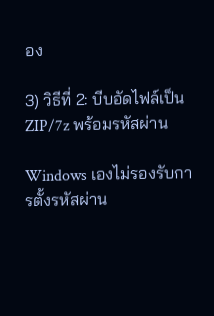อง

3) วิธีที่ 2: บีบอัดไฟล์เป็น ZIP/7z พร้อมรหัสผ่าน

Windows เองไม่รองรับการตั้งรหัสผ่าน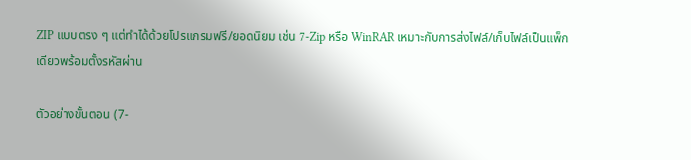ZIP แบบตรง ๆ แต่ทำได้ด้วยโปรแกรมฟรี/ยอดนิยม เช่น 7-Zip หรือ WinRAR เหมาะกับการส่งไฟล์/เก็บไฟล์เป็นแพ็กเดียวพร้อมตั้งรหัสผ่าน

ตัวอย่างขั้นตอน (7-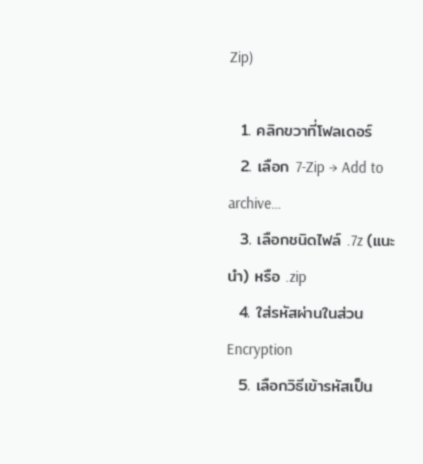Zip)

  1. คลิกขวาที่โฟลเดอร์
  2. เลือก 7-Zip → Add to archive…
  3. เลือกชนิดไฟล์ .7z (แนะนำ) หรือ .zip
  4. ใส่รหัสผ่านในส่วน Encryption
  5. เลือกวิธีเข้ารหัสเป็น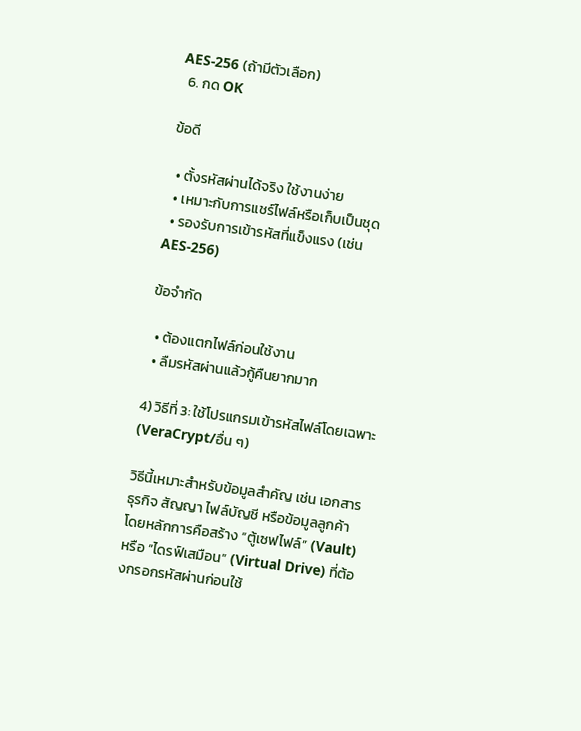AES-256 (ถ้ามีตัวเลือก)
  6. กด OK

ข้อดี

  • ตั้งรหัสผ่านได้จริง ใช้งานง่าย
  • เหมาะกับการแชร์ไฟล์หรือเก็บเป็นชุด
  • รองรับการเข้ารหัสที่แข็งแรง (เช่น AES-256)

ข้อจำกัด

  • ต้องแตกไฟล์ก่อนใช้งาน
  • ลืมรหัสผ่านแล้วกู้คืนยากมาก

4) วิธีที่ 3: ใช้โปรแกรมเข้ารหัสไฟล์โดยเฉพาะ (VeraCrypt/อื่น ๆ)

วิธีนี้เหมาะสำหรับข้อมูลสำคัญ เช่น เอกสารธุรกิจ สัญญา ไฟล์บัญชี หรือข้อมูลลูกค้า โดยหลักการคือสร้าง “ตู้เซฟไฟล์” (Vault) หรือ “ไดรฟ์เสมือน” (Virtual Drive) ที่ต้องกรอกรหัสผ่านก่อนใช้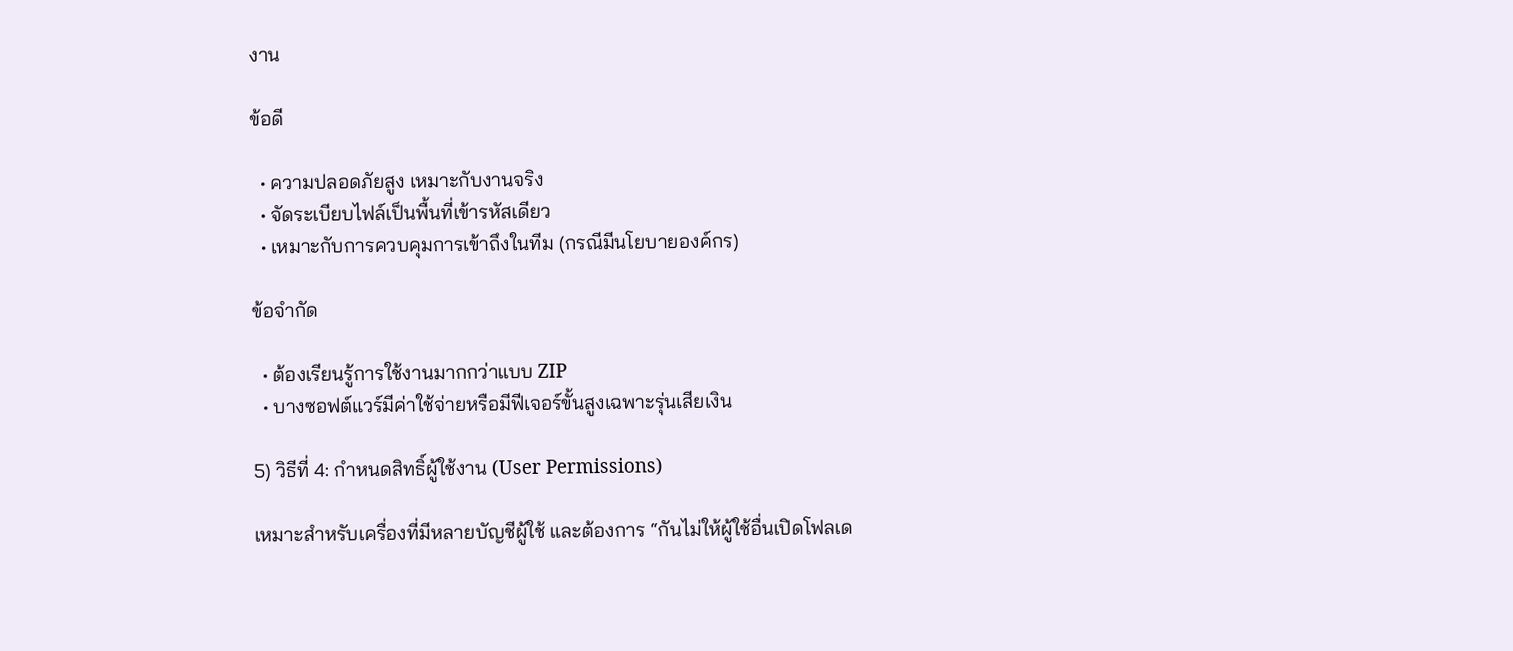งาน

ข้อดี

  • ความปลอดภัยสูง เหมาะกับงานจริง
  • จัดระเบียบไฟล์เป็นพื้นที่เข้ารหัสเดียว
  • เหมาะกับการควบคุมการเข้าถึงในทีม (กรณีมีนโยบายองค์กร)

ข้อจำกัด

  • ต้องเรียนรู้การใช้งานมากกว่าแบบ ZIP
  • บางซอฟต์แวร์มีค่าใช้จ่ายหรือมีฟีเจอร์ขั้นสูงเฉพาะรุ่นเสียเงิน

5) วิธีที่ 4: กำหนดสิทธิ์ผู้ใช้งาน (User Permissions)

เหมาะสำหรับเครื่องที่มีหลายบัญชีผู้ใช้ และต้องการ “กันไม่ให้ผู้ใช้อื่นเปิดโฟลเด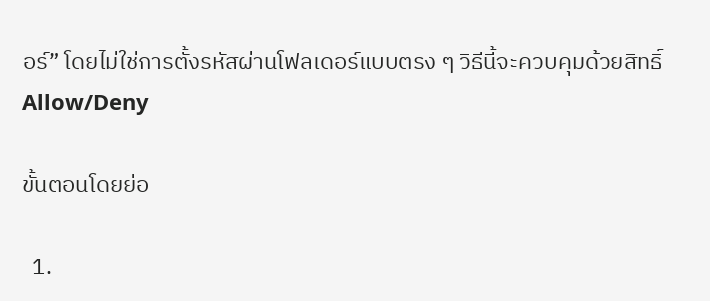อร์” โดยไม่ใช่การตั้งรหัสผ่านโฟลเดอร์แบบตรง ๆ วิธีนี้จะควบคุมด้วยสิทธิ์ Allow/Deny

ขั้นตอนโดยย่อ

  1.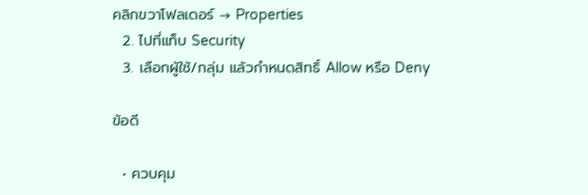คลิกขวาโฟลเดอร์ → Properties
  2. ไปที่แท็บ Security
  3. เลือกผู้ใช้/กลุ่ม แล้วกำหนดสิทธิ์ Allow หรือ Deny

ข้อดี

  • ควบคุม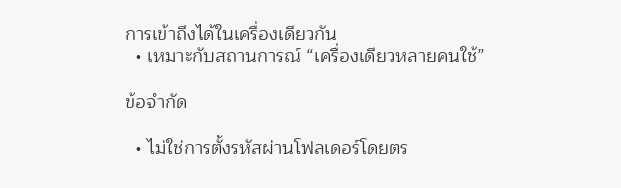การเข้าถึงได้ในเครื่องเดียวกัน
  • เหมาะกับสถานการณ์ “เครื่องเดียวหลายคนใช้”

ข้อจำกัด

  • ไม่ใช่การตั้งรหัสผ่านโฟลเดอร์โดยตร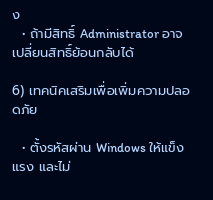ง
  • ถ้ามีสิทธิ์ Administrator อาจเปลี่ยนสิทธิ์ย้อนกลับได้

6) เทคนิคเสริมเพื่อเพิ่มความปลอดภัย

  • ตั้งรหัสผ่าน Windows ให้แข็งแรง และไม่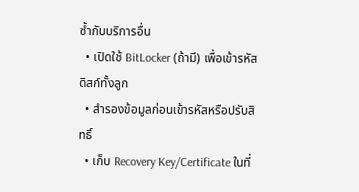ซ้ำกับบริการอื่น
  • เปิดใช้ BitLocker (ถ้ามี) เพื่อเข้ารหัสดิสก์ทั้งลูก
  • สำรองข้อมูลก่อนเข้ารหัสหรือปรับสิทธิ์
  • เก็บ Recovery Key/Certificate ในที่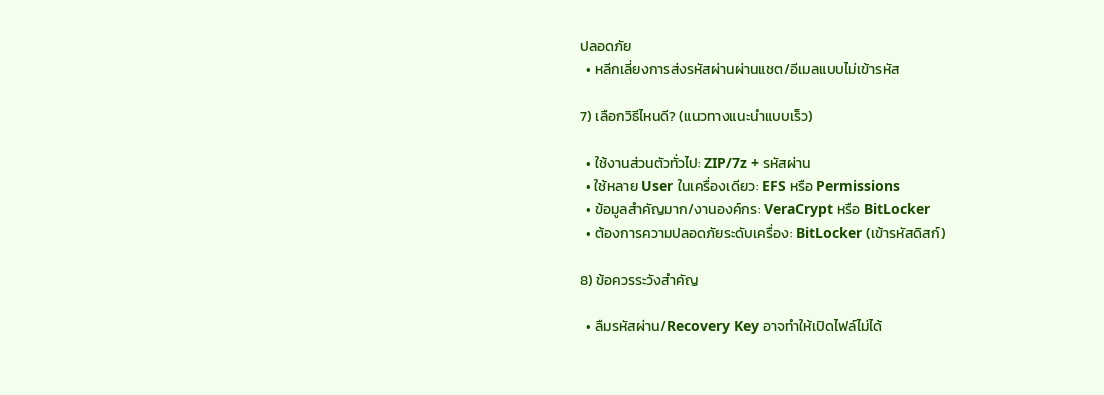ปลอดภัย
  • หลีกเลี่ยงการส่งรหัสผ่านผ่านแชต/อีเมลแบบไม่เข้ารหัส

7) เลือกวิธีไหนดี? (แนวทางแนะนำแบบเร็ว)

  • ใช้งานส่วนตัวทั่วไป: ZIP/7z + รหัสผ่าน
  • ใช้หลาย User ในเครื่องเดียว: EFS หรือ Permissions
  • ข้อมูลสำคัญมาก/งานองค์กร: VeraCrypt หรือ BitLocker
  • ต้องการความปลอดภัยระดับเครื่อง: BitLocker (เข้ารหัสดิสก์)

8) ข้อควรระวังสำคัญ

  • ลืมรหัสผ่าน/Recovery Key อาจทำให้เปิดไฟล์ไม่ได้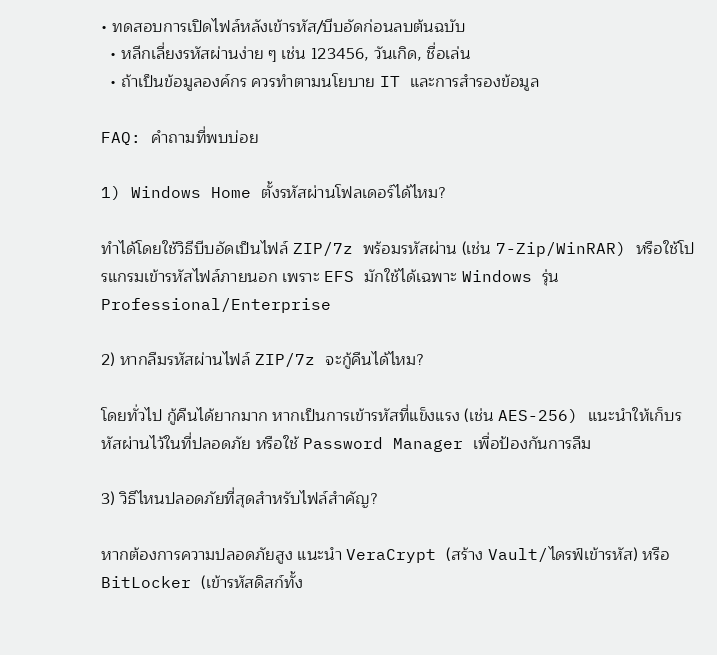• ทดสอบการเปิดไฟล์หลังเข้ารหัส/บีบอัดก่อนลบต้นฉบับ
  • หลีกเลี่ยงรหัสผ่านง่าย ๆ เช่น 123456, วันเกิด, ชื่อเล่น
  • ถ้าเป็นข้อมูลองค์กร ควรทำตามนโยบาย IT และการสำรองข้อมูล

FAQ: คำถามที่พบบ่อย

1) Windows Home ตั้งรหัสผ่านโฟลเดอร์ได้ไหม?

ทำได้โดยใช้วิธีบีบอัดเป็นไฟล์ ZIP/7z พร้อมรหัสผ่าน (เช่น 7-Zip/WinRAR) หรือใช้โปรแกรมเข้ารหัสไฟล์ภายนอก เพราะ EFS มักใช้ได้เฉพาะ Windows รุ่น Professional/Enterprise

2) หากลืมรหัสผ่านไฟล์ ZIP/7z จะกู้คืนได้ไหม?

โดยทั่วไป กู้คืนได้ยากมาก หากเป็นการเข้ารหัสที่แข็งแรง (เช่น AES-256) แนะนำให้เก็บรหัสผ่านไว้ในที่ปลอดภัย หรือใช้ Password Manager เพื่อป้องกันการลืม

3) วิธีไหนปลอดภัยที่สุดสำหรับไฟล์สำคัญ?

หากต้องการความปลอดภัยสูง แนะนำ VeraCrypt (สร้าง Vault/ไดรฟ์เข้ารหัส) หรือ BitLocker (เข้ารหัสดิสก์ทั้ง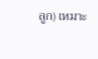ลูก) เหมาะ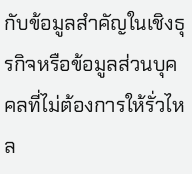กับข้อมูลสำคัญในเชิงธุรกิจหรือข้อมูลส่วนบุคคลที่ไม่ต้องการให้รั่วไหล